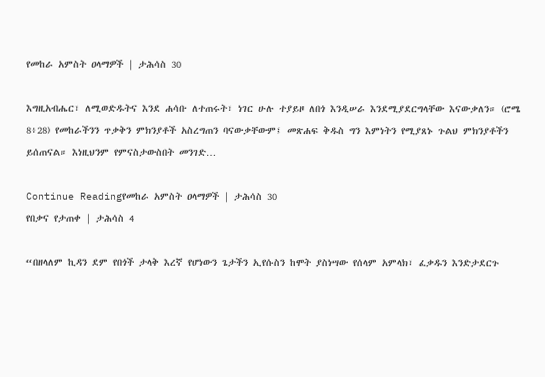የመከራ አምስት ዐላማዎች | ታሕሳስ 30

እግዚአብሔር፣ ለሚወድዱትና እንደ ሐሳቡ ለተጠሩት፣ ነገር ሁሉ ተያይዞ ለበጎ እንዲሠራ እንደሚያደርግላቸው እናውቃለን። (ሮሜ 8፥28) የመከራችንን ጥቃቅን ምክንያቶች አስረግጠን ባናውቃቸውም፤ መጽሐፍ ቅዱስ ግን እምነትን የሚያጸኑ ጉልህ ምክንያቶችን ይሰጠናል። እነዚህንም የምናስታውስበት መንገድ…

Continue Readingየመከራ አምስት ዐላማዎች | ታሕሳስ 30
የበቃና የታጠቀ | ታሕሳስ 4

“በዘላለም ኪዳን ደም የበጎች ታላቅ እረኛ የሆነውን ጌታችን ኢየሱስን ከሞት ያስነሣው የሰላም አምላክ፣ ፈቃዱን እንድታደርጉ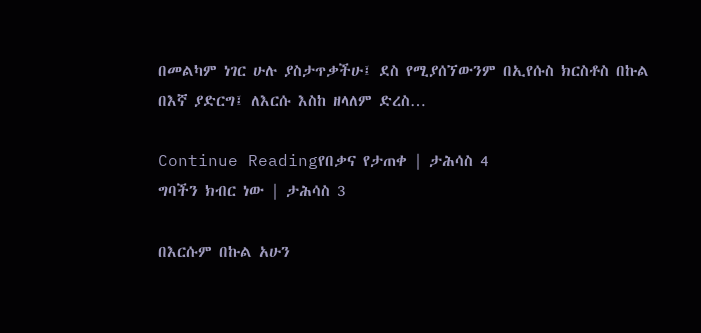በመልካም ነገር ሁሉ ያስታጥቃችሁ፤ ደስ የሚያሰኘውንም በኢየሱስ ክርስቶስ በኩል በእኛ ያድርግ፤ ለእርሱ እስከ ዘላለም ድረስ…

Continue Readingየበቃና የታጠቀ | ታሕሳስ 4
ግባችን ክብር ነው | ታሕሳስ 3

በእርሱም በኩል አሁን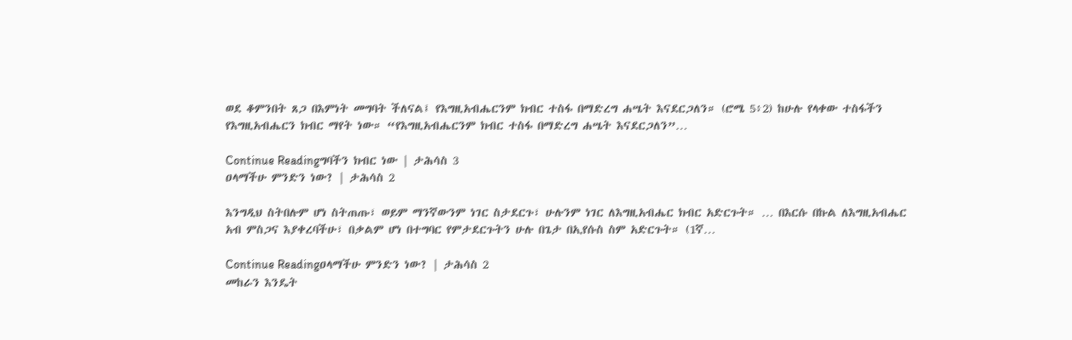ወደ ቆምንበት ጸጋ በእምነት መግባት ችለናል፤ የእግዚአብሔርንም ክብር ተስፋ በማድረግ ሐሤት እናደርጋለን። (ሮሜ 5፥2) ከሁሉ የላቀው ተስፋችን የእግዚአብሔርን ክብር ማየት ነው። “የእግዚአብሔርንም ክብር ተስፋ በማድረግ ሐሤት እናደርጋለን”…

Continue Readingግባችን ክብር ነው | ታሕሳስ 3
ዐላማችሁ ምንድን ነው? | ታሕሳስ 2

እንግዲህ ስትበሉም ሆነ ስትጠጡ፣ ወይም ማንኛውንም ነገር ስታደርጉ፣ ሁሉንም ነገር ለእግዚአብሔር ክብር አድርጉት። … በእርሱ በኩል ለእግዚአብሔር አብ ምስጋና እያቀረባችሁ፣ በቃልም ሆነ በተግባር የምታደርጉትን ሁሉ በጌታ በኢየሱስ ስም አድርጉት። (1ኛ…

Continue Readingዐላማችሁ ምንድን ነው? | ታሕሳስ 2
መከራን እንዴት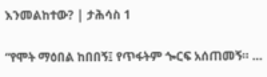እንመልከተው? | ታሕሳስ 1

“የሞት ማዕበል ከበበኝ፤ የጥፋትም ጐርፍ አሰጠመኝ። …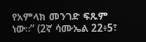የአምላክ መንገድ ፍጹም ነው።” (2ኛ ሳሙኤል 22፥5፣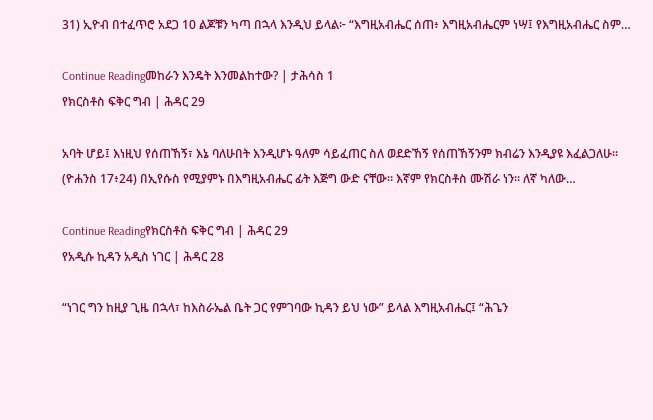31) ኢዮብ በተፈጥሮ አደጋ 10 ልጆቹን ካጣ በኋላ እንዲህ ይላል፦ “እግዚአብሔር ሰጠ፥ እግዚአብሔርም ነሣ፤ የእግዚአብሔር ስም…

Continue Readingመከራን እንዴት እንመልከተው? | ታሕሳስ 1
የክርስቶስ ፍቅር ግብ | ሕዳር 29

አባት ሆይ፤ እነዚህ የሰጠኸኝ፣ እኔ ባለሁበት እንዲሆኑ ዓለም ሳይፈጠር ስለ ወደድኸኝ የሰጠኸኝንም ክብሬን እንዲያዩ እፈልጋለሁ። (ዮሐንስ 17፥24) በኢየሱስ የሚያምኑ በእግዚአብሔር ፊት እጅግ ውድ ናቸው። እኛም የክርስቶስ ሙሽራ ነን። ለኛ ካለው…

Continue Readingየክርስቶስ ፍቅር ግብ | ሕዳር 29
የአዲሱ ኪዳን አዲስ ነገር | ሕዳር 28

“ነገር ግን ከዚያ ጊዜ በኋላ፣ ከእስራኤል ቤት ጋር የምገባው ኪዳን ይህ ነው” ይላል እግዚአብሔር፤ “ሕጌን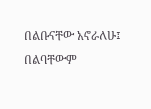በልቡናቸው አኖራለሁ፤ በልባቸውም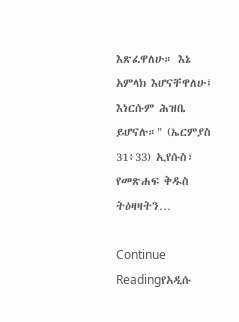እጽፈዋለሁ። እኔ አምላክ እሆናቸዋለሁ፤ እነርሱም ሕዝቤ ይሆናሉ።" (ኤርምያስ 31፥33) ኢየሱስ፣ የመጽሐፍ ቅዱስ ትዕዛዛትን…

Continue Readingየአዲሱ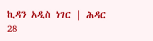ኪዳን አዲስ ነገር | ሕዳር 28